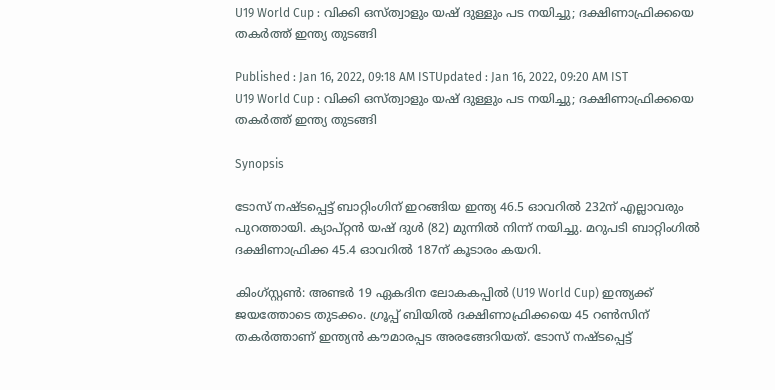U19 World Cup : വിക്കി ഒസ്ത്വാളും യഷ് ദുള്ളും പട നയിച്ചു; ദക്ഷിണാഫ്രിക്കയെ തകര്‍ത്ത് ഇന്ത്യ തുടങ്ങി

Published : Jan 16, 2022, 09:18 AM ISTUpdated : Jan 16, 2022, 09:20 AM IST
U19 World Cup : വിക്കി ഒസ്ത്വാളും യഷ് ദുള്ളും പട നയിച്ചു; ദക്ഷിണാഫ്രിക്കയെ തകര്‍ത്ത് ഇന്ത്യ തുടങ്ങി

Synopsis

ടോസ് നഷ്ടപ്പെട്ട് ബാറ്റിംഗിന് ഇറങ്ങിയ ഇന്ത്യ 46.5 ഓവറില്‍ 232ന് എല്ലാവരും പുറത്തായി. ക്യാപ്റ്റന്‍ യഷ് ദുള്‍ (82) മുന്നില്‍ നിന്ന് നയിച്ചു. മറുപടി ബാറ്റിംഗില്‍ ദക്ഷിണാഫ്രിക്ക 45.4 ഓവറില്‍ 187ന് കൂടാരം കയറി.

കിംഗ്‌സ്റ്റണ്‍: അണ്ടര്‍ 19 ഏകദിന ലോകകപ്പില്‍ (U19 World Cup) ഇന്ത്യക്ക് ജയത്തോടെ തുടക്കം. ഗ്രൂപ്പ് ബിയില്‍ ദക്ഷിണാഫ്രിക്കയെ 45 റണ്‍സിന് തകര്‍ത്താണ് ഇന്ത്യന്‍ കൗമാരപ്പട അരങ്ങേറിയത്. ടോസ് നഷ്ടപ്പെട്ട്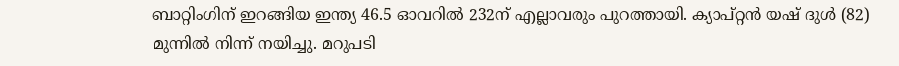ബാറ്റിംഗിന് ഇറങ്ങിയ ഇന്ത്യ 46.5 ഓവറില്‍ 232ന് എല്ലാവരും പുറത്തായി. ക്യാപ്റ്റന്‍ യഷ് ദുള്‍ (82) മുന്നില്‍ നിന്ന് നയിച്ചു. മറുപടി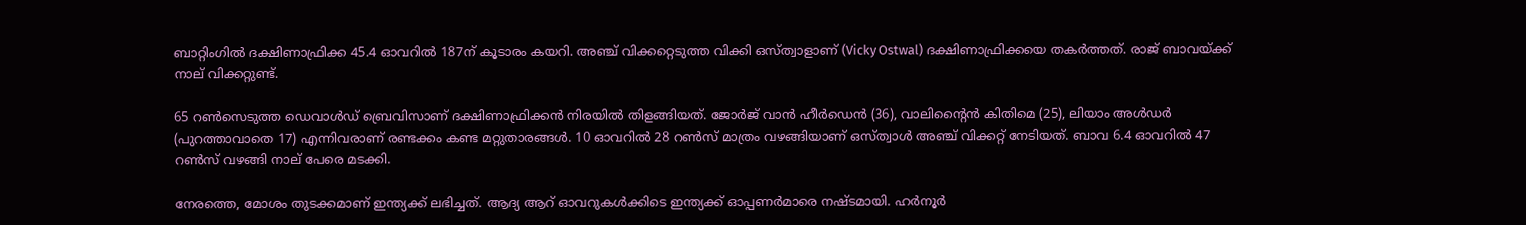ബാറ്റിംഗില്‍ ദക്ഷിണാഫ്രിക്ക 45.4 ഓവറില്‍ 187ന് കൂടാരം കയറി. അഞ്ച് വിക്കറ്റെടുത്ത വിക്കി ഒസ്ത്വാളാണ് (Vicky Ostwal) ദക്ഷിണാഫ്രിക്കയെ തകര്‍ത്തത്. രാജ് ബാവയ്ക്ക് നാല് വിക്കറ്റുണ്ട്.

65 റണ്‍സെടുത്ത ഡെവാള്‍ഡ് ബ്രെവിസാണ് ദക്ഷിണാഫ്രിക്കന്‍ നിരയില്‍ തിളങ്ങിയത്. ജോര്‍ജ് വാന്‍ ഹീര്‍ഡെന്‍ (36), വാലിന്റൈന്‍ കിതിമെ (25), ലിയാം അള്‍ഡര്‍ (പുറത്താവാതെ 17) എന്നിവരാണ് രണ്ടക്കം കണ്ട മറ്റുതാരങ്ങള്‍. 10 ഓവറില്‍ 28 റണ്‍സ് മാത്രം വഴങ്ങിയാണ് ഒസ്ത്വാള്‍ അഞ്ച് വിക്കറ്റ് നേടിയത്. ബാവ 6.4 ഓവറില്‍ 47 റണ്‍സ് വഴങ്ങി നാല് പേരെ മടക്കി.

നേരത്തെ, മോശം തുടക്കമാണ് ഇന്ത്യക്ക് ലഭിച്ചത്. ആദ്യ ആറ് ഓവറുകള്‍ക്കിടെ ഇന്ത്യക്ക് ഓപ്പണര്‍മാരെ നഷ്ടമായി. ഹര്‍നൂര്‍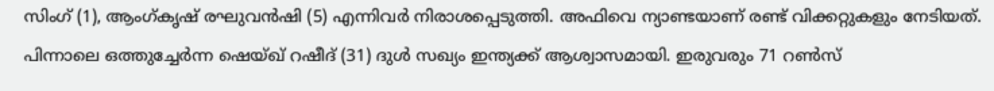സിംഗ് (1), ആംഗ്കൃഷ് രഘുവന്‍ഷി (5) എന്നിവര്‍ നിരാശപ്പെടുത്തി. അഫിവെ ന്യാണ്ടയാണ് രണ്ട് വിക്കറ്റുകളും നേടിയത്. പിന്നാലെ ഒത്തുച്ചേര്‍ന്ന ഷെയ്ഖ് റഷീദ് (31) ദുള്‍ സഖ്യം ഇന്ത്യക്ക് ആശ്വാസമായി. ഇരുവരും 71 റണ്‍സ്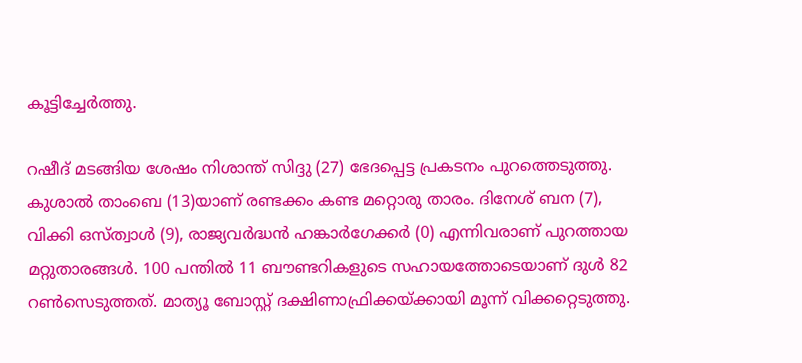കൂട്ടിച്ചേര്‍ത്തു.

റഷീദ് മടങ്ങിയ ശേഷം നിശാന്ത് സിദ്ദു (27) ഭേദപ്പെട്ട പ്രകടനം പുറത്തെടുത്തു. കുശാല്‍ താംബെ (13)യാണ് രണ്ടക്കം കണ്ട മറ്റൊരു താരം. ദിനേശ് ബന (7), വിക്കി ഒസ്ത്വാള്‍ (9), രാജ്യവര്‍ദ്ധന്‍ ഹങ്കാര്‍ഗേക്കര്‍ (0) എന്നിവരാണ് പുറത്തായ മറ്റുതാരങ്ങള്‍. 100 പന്തില്‍ 11 ബൗണ്ടറികളുടെ സഹായത്തോടെയാണ് ദുള്‍ 82 റണ്‍സെടുത്തത്. മാത്യൂ ബോസ്റ്റ് ദക്ഷിണാഫ്രിക്കയ്ക്കായി മൂന്ന് വിക്കറ്റെടുത്തു.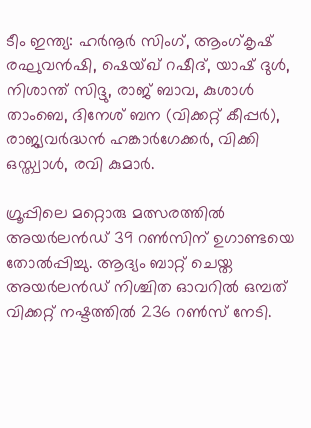ടീം ഇന്ത്യ: ഹര്‍നൂര്‍ സിംഗ്, ആംഗ്കൃഷ് രഘുവന്‍ഷി, ഷെയ്ഖ് റഷീദ്, യാഷ് ദുള്‍, നിശാന്ത് സിദ്ദു, രാജ് ബാവ, കുശാള്‍ താംബെ, ദിനേശ് ബന (വിക്കറ്റ് കീപ്പര്‍), രാജ്യവര്‍ദ്ധന്‍ ഹങ്കാര്‍ഗേക്കര്‍, വിക്കി ഒസ്ത്വാള്‍, രവി കുമാര്‍.

ഗ്രൂപ്പിലെ മറ്റൊരു മത്സരത്തില്‍ അയര്‍ലന്‍ഡ് 39 റണ്‍സിന് ഉഗാണ്ടയെ തോല്‍പ്പിച്ചു. ആദ്യം ബാറ്റ് ചെയ്ത അയര്‍ലന്‍ഡ് നിശ്ചിത ഓവറില്‍ ഒമ്പത് വിക്കറ്റ് നഷ്ടത്തില്‍ 236 റണ്‍സ് നേടി.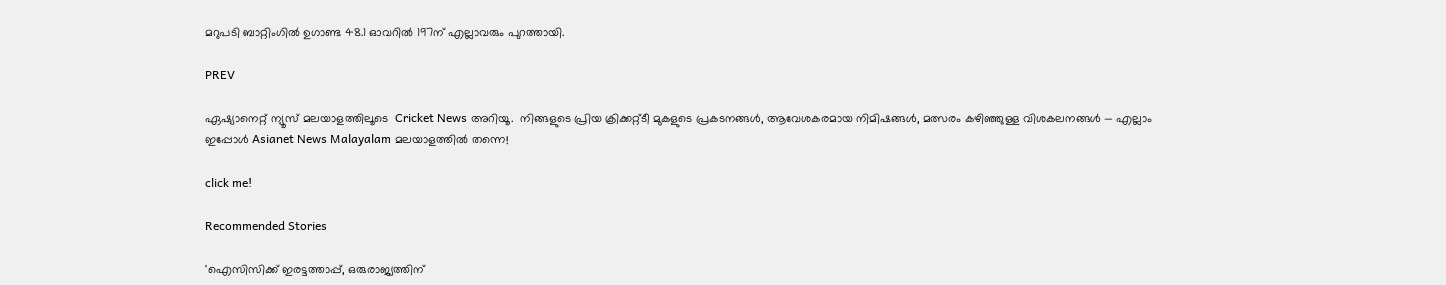മറുപടി ബാറ്റിംഗില്‍ ഉഗാണ്ട 48.1 ഓവറില്‍ 197ന് എല്ലാവരും പുറത്തായി.

PREV

ഏഷ്യാനെറ്റ് ന്യൂസ് മലയാളത്തിലൂടെ  Cricket News അറിയൂ.  നിങ്ങളുടെ പ്രിയ ക്രിക്കറ്റ്ടീ മുകളുടെ പ്രകടനങ്ങൾ, ആവേശകരമായ നിമിഷങ്ങൾ, മത്സരം കഴിഞ്ഞുള്ള വിശകലനങ്ങൾ — എല്ലാം ഇപ്പോൾ Asianet News Malayalam മലയാളത്തിൽ തന്നെ!

click me!

Recommended Stories

'ഐസിസിക്ക് ഇരട്ടത്താപ്പ്, ഒരുരാജ്യത്തിന്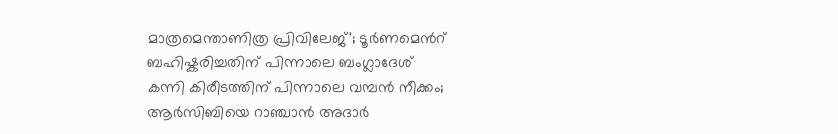മാത്രമെന്താണിത്ര പ്രിവിലേജ്'; ടൂര്‍ണമെന്‍റ് ബഹിഷ്കരിച്ചതിന് പിന്നാലെ ബംഗ്ലാദേശ്
കന്നി കിരീടത്തിന് പിന്നാലെ വമ്പൻ നീക്കം; ആർസിബിയെ റാഞ്ചാൻ അദാർ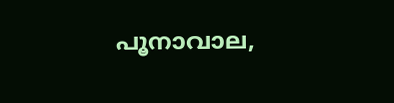പൂനാവാല,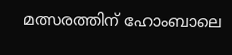മത്സരത്തിന് ഹോംബാലെ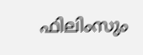ഫിലിംസും